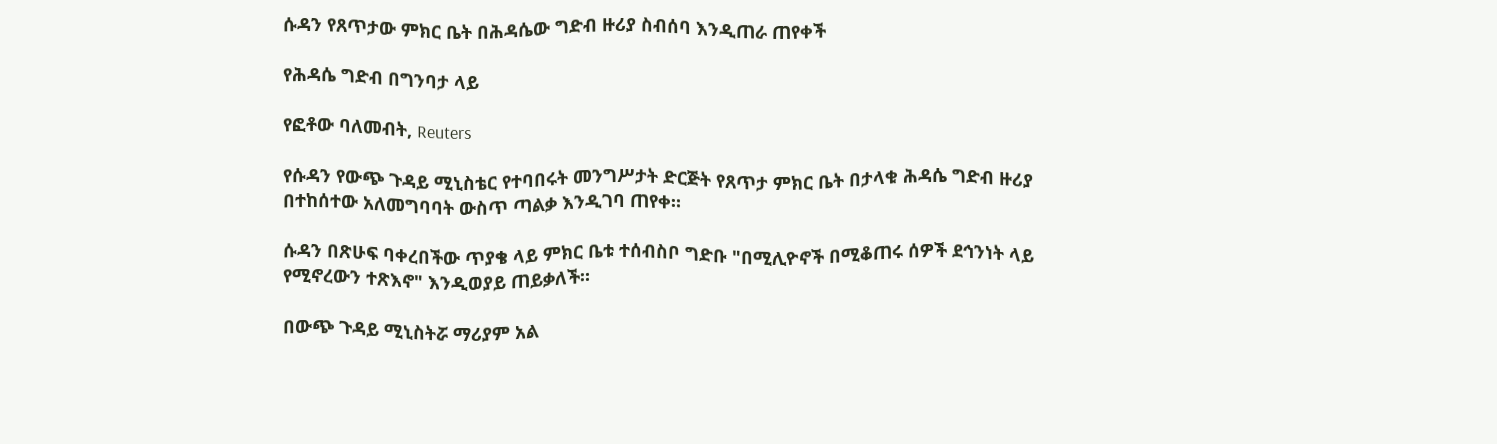ሱዳን የጸጥታው ምክር ቤት በሕዳሴው ግድብ ዙሪያ ስብሰባ እንዲጠራ ጠየቀች

የሕዳሴ ግድብ በግንባታ ላይ

የፎቶው ባለመብት, Reuters

የሱዳን የውጭ ጉዳይ ሚኒስቴር የተባበሩት መንግሥታት ድርጅት የጸጥታ ምክር ቤት በታላቁ ሕዳሴ ግድብ ዙሪያ በተከሰተው አለመግባባት ውስጥ ጣልቃ እንዲገባ ጠየቀ።

ሱዳን በጽሁፍ ባቀረበችው ጥያቄ ላይ ምክር ቤቱ ተሰብስቦ ግድቡ "በሚሊዮኖች በሚቆጠሩ ሰዎች ደኅንነት ላይ የሚኖረውን ተጽእኖ" እንዲወያይ ጠይቃለች።

በውጭ ጉዳይ ሚኒስትሯ ማሪያም አል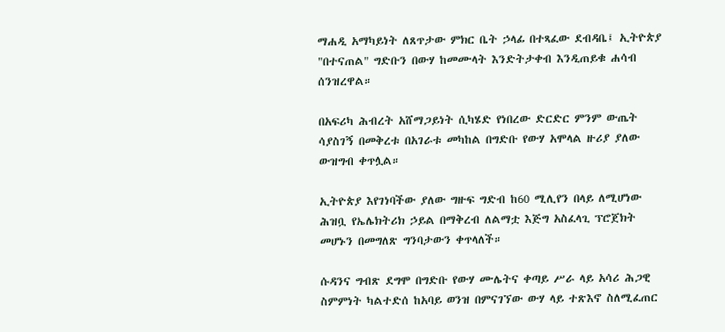ማሐዲ አማካይነት ለጸጥታው ምክር ቤት ኃላፊ በተጻፈው ደብዳቤ፤ ኢትዮጵያ "በተናጠል" ግድቡን በውሃ ከመሙላት እንድትታቀብ እንዲጠይቁ ሐሳብ ሰንዝረዋል።

በአፍሪካ ሕብረት አሸማጋይነት ሲካሄድ የነበረው ድርድር ምንም ውጤት ሳያስገኝ በመቅረቱ በአገራቱ መካከል በግድቡ የውሃ አሞላል ዙሪያ ያለው ውዝግብ ቀጥሏል።

ኢትዮጵያ እየገነባችው ያለው ግዙፍ ግድብ ከ60 ሚሊየን በላይ ለሚሆነው ሕዝቧ የኤሌክትሪክ ኃይል በማቅረብ ለልማቷ እጅግ አስፈላጊ ፕሮጀክት መሆኑን በመግለጽ ግንባታውን ቀጥላለች።

ሱዳንና ግብጽ ደግሞ በግድቡ የውሃ ሙሌትና ቀጣይ ሥራ ላይ አሳሪ ሕጋዊ ስምምነት ካልተድሰ ከአባይ ወንዝ በምናገኘው ውሃ ላይ ተጽእኖ ስለሚፈጠር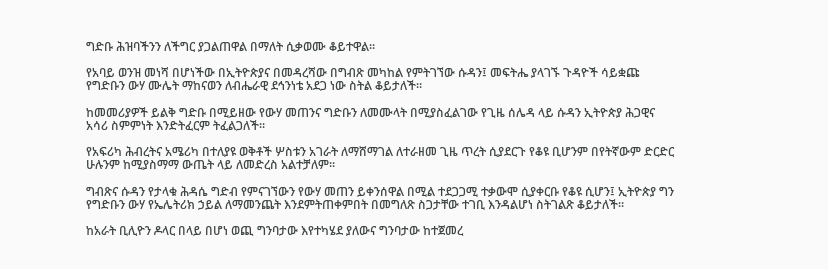ግድቡ ሕዝባችንን ለችግር ያጋልጠዋል በማለት ሲቃወሙ ቆይተዋል።

የአባይ ወንዝ መነሻ በሆነችው በኢትዮጵያና በመዳረሻው በግብጽ መካከል የምትገኘው ሱዳን፤ መፍትሔ ያላገኙ ጉዳዮች ሳይቋጩ የግድቡን ውሃ ሙሌት ማከናወን ለብሔራዊ ደኅንነቴ አደጋ ነው ስትል ቆይታለች።

ከመመሪያዎች ይልቅ ግድቡ በሚይዘው የውሃ መጠንና ግድቡን ለመሙላት በሚያስፈልገው የጊዜ ሰሌዳ ላይ ሱዳን ኢትዮጵያ ሕጋዊና አሳሪ ስምምነት እንድትፈርም ትፈልጋለች።

የአፍሪካ ሕብረትና አሜሪካ በተለያዩ ወቅቶች ሦስቱን አገራት ለማሸማገል ለተራዘመ ጊዜ ጥረት ሲያደርጉ የቆዩ ቢሆንም በየትኛውም ድርድር ሁሉንም ከሚያስማማ ውጤት ላይ ለመድረስ አልተቻለም።

ግብጽና ሱዳን የታላቁ ሕዳሴ ግድብ የምናገኘውን የውሃ መጠን ይቀንሰዋል በሚል ተደጋጋሚ ተቃውሞ ሲያቀርቡ የቆዩ ሲሆን፤ ኢትዮጵያ ግን የግድቡን ውሃ የኤሌትሪክ ኃይል ለማመንጨት እንደምትጠቀምበት በመግለጽ ስጋታቸው ተገቢ እንዳልሆነ ስትገልጽ ቆይታለች።

ከአራት ቢሊዮን ዶላር በላይ በሆነ ወጪ ግንባታው እየተካሄደ ያለውና ግንባታው ከተጀመረ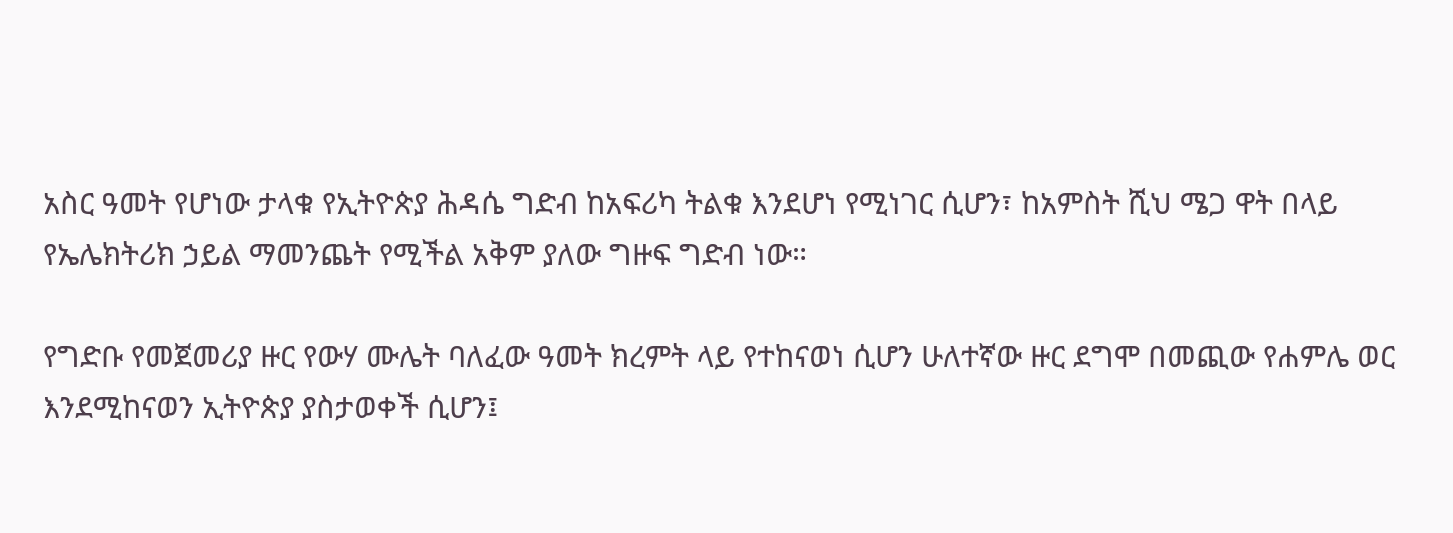አስር ዓመት የሆነው ታላቁ የኢትዮጵያ ሕዳሴ ግድብ ከአፍሪካ ትልቁ እንደሆነ የሚነገር ሲሆን፣ ከአምስት ሺህ ሜጋ ዋት በላይ የኤሌክትሪክ ኃይል ማመንጨት የሚችል አቅም ያለው ግዙፍ ግድብ ነው።

የግድቡ የመጀመሪያ ዙር የውሃ ሙሌት ባለፈው ዓመት ክረምት ላይ የተከናወነ ሲሆን ሁለተኛው ዙር ደግሞ በመጪው የሐምሌ ወር እንደሚከናወን ኢትዮጵያ ያስታወቀች ሲሆን፤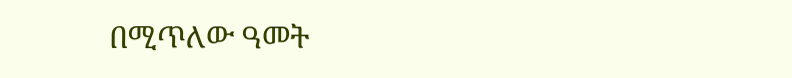በሚጥለው ዓመት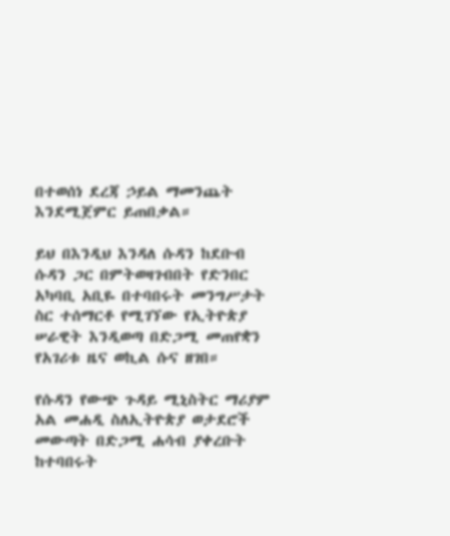በተወሰነ ደረጃ ኃይል ማመንጨት እንደሚጀምር ይጠበቃል።

ይህ በእንዲህ እንዳለ ሱዳን ከደቡብ ሱዳን ጋር በምትወዛገብበት የድንበር አካባቢ አቢዬ በተባበሩት መንግሥታት ስር ተሰማርቶ የሚገኘው የኢትዮጵያ ሠራዊት እንዲወጣ በድጋሚ መጠየቋን የአገሪቱ ዜና ወኪል ሱና ዘገበ።

የሱዳን የውጭ ጉዳይ ሚኒስትር ማሪያም አል መሐዲ ስለኢትዮጵያ ወታደሮች መውጣት በድጋሚ ሐሳብ ያቀረቡት ከተባበሩት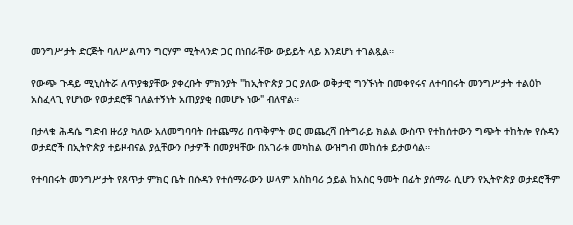መንግሥታት ድርጅት ባለሥልጣን ግርሃም ሚትላንድ ጋር በነበራቸው ውይይት ላይ እንደሆነ ተገልጿል።

የውጭ ጉዳይ ሚኒስትሯ ለጥያቄያቸው ያቀረቡት ምክንያት "ከኢትዮጵያ ጋር ያለው ወቅታዊ ግንኙነት በመቀየሩና ለተባበሩት መንግሥታት ተልዕኮ አስፈላጊ የሆነው የወታደሮቹ ገለልተኝነት አጠያያቂ በመሆኑ ነው" ብለዋል።

በታላቁ ሕዳሴ ግድብ ዙሪያ ካለው አለመግባባት በተጨማሪ በጥቅምት ወር መጨረሻ በትግራይ ክልል ውስጥ የተከሰተውን ግጭት ተከትሎ የሱዳን ወታደሮች በኢትዮጵያ ተይዞብናል ያሏቸውን ቦታዎች በመያዛቸው በአገራቱ መካከል ውዝግብ መከሰቱ ይታወሳል።

የተባበሩት መንግሥታት የጸጥታ ምክር ቤት በሱዳን የተሰማራውን ሠላም አስከባሪ ኃይል ከአስር ዓመት በፊት ያሰማራ ሲሆን የኢትዮጵያ ወታደሮችም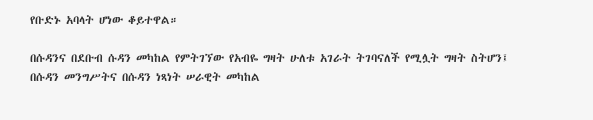የቡድኑ አባላት ሆነው ቆይተዋል።

በሱዳንና በደቡብ ሱዳን መካከል የምትገኘው የአብዬ ግዛት ሁለቱ አገራት ትገባናለች የሚሏት ግዛት ስትሆን፤ በሱዳን መንግሥትና በሱዳን ነጻነት ሠራዊት መካከል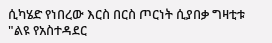ሲካሄድ የነበረው እርስ በርስ ጦርነት ሲያበቃ ግዛቲቱ "ልዩ የአስተዳደር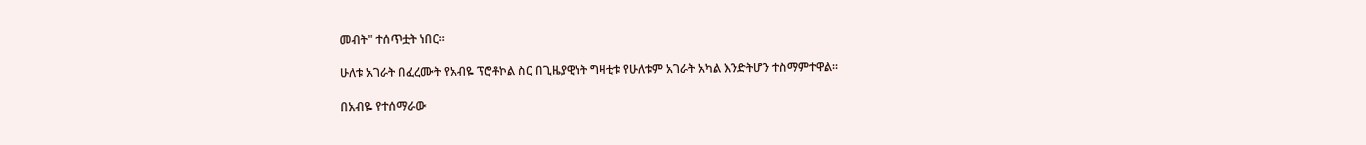መብት" ተሰጥቷት ነበር።

ሁለቱ አገራት በፈረሙት የአብዬ ፕሮቶኮል ስር በጊዜያዊነት ግዛቲቱ የሁለቱም አገራት አካል እንድትሆን ተስማምተዋል።

በአብዬ የተሰማራው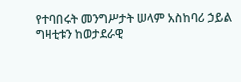የተባበሩት መንግሥታት ሠላም አስከባሪ ኃይል ግዛቲቱን ከወታደራዊ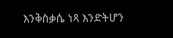እንቅስቃሴ ነጻ እንድትሆን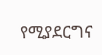የሚያደርግና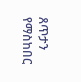ጸጥታን የማስከበር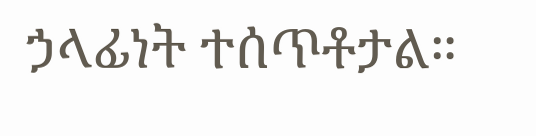ኃላፊነት ተሰጥቶታል።